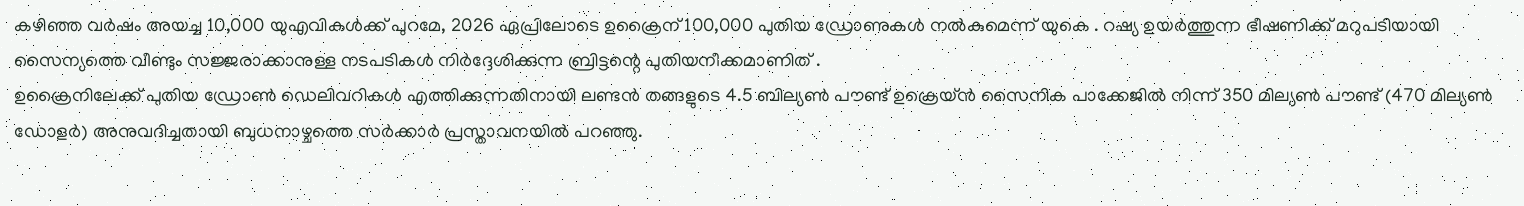കഴിഞ്ഞ വർഷം അയച്ച 10,000 യുഎവികൾക്ക് പുറമേ, 2026 ഏപ്രിലോടെ ഉക്രൈന് 100,000 പുതിയ ഡ്രോണുകൾ നൽകുമെന്ന് യുകെ . റഷ്യ ഉയർത്തുന്ന ഭീഷണിക്ക് മറുപടിയായി സൈന്യത്തെ വീണ്ടും സജ്ജരാക്കാനുള്ള നടപടികൾ നിർദ്ദേശിക്കുന്ന ബ്രിട്ടന്റെ പുതിയനീക്കമാണിത് .
ഉക്രൈനിലേക്ക് പുതിയ ഡ്രോൺ ഡെലിവറികൾ എത്തിക്കുന്നതിനായി ലണ്ടൻ തങ്ങളുടെ 4.5 ബില്യൺ പൗണ്ട് ഉക്രെയ്ൻ സൈനിക പാക്കേജിൽ നിന്ന് 350 മില്യൺ പൗണ്ട് (470 മില്യൺ ഡോളർ) അനുവദിച്ചതായി ബുധനാഴ്ചത്തെ സർക്കാർ പ്രസ്താവനയിൽ പറഞ്ഞു.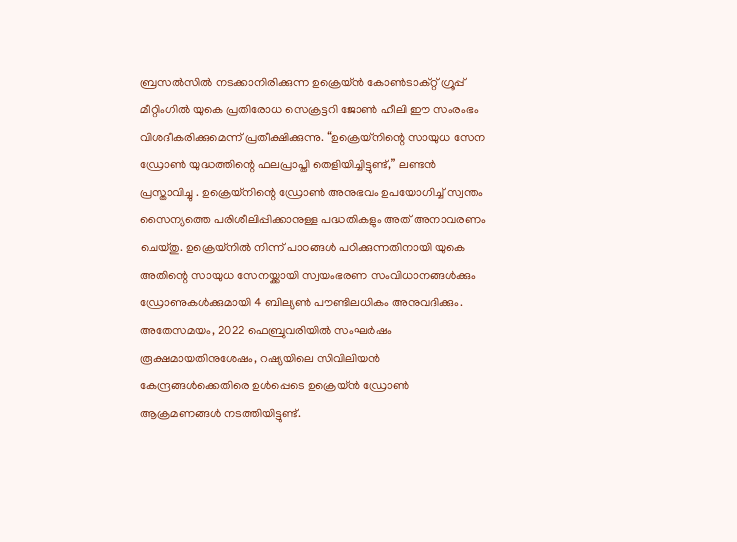ബ്രസൽസിൽ നടക്കാനിരിക്കുന്ന ഉക്രെയ്ൻ കോൺടാക്റ്റ് ഗ്രൂപ്പ് മീറ്റിംഗിൽ യുകെ പ്രതിരോധ സെക്രട്ടറി ജോൺ ഹീലി ഈ സംരംഭം വിശദീകരിക്കുമെന്ന് പ്രതീക്ഷിക്കുന്നു. “ഉക്രെയ്നിന്റെ സായുധ സേന ഡ്രോൺ യുദ്ധത്തിന്റെ ഫലപ്രാപ്തി തെളിയിച്ചിട്ടുണ്ട്,” ലണ്ടൻ പ്രസ്താവിച്ചു . ഉക്രെയ്നിന്റെ ഡ്രോൺ അനുഭവം ഉപയോഗിച്ച് സ്വന്തം സൈന്യത്തെ പരിശീലിപ്പിക്കാനുള്ള പദ്ധതികളും അത് അനാവരണം ചെയ്തു. ഉക്രെയ്നിൽ നിന്ന് പാഠങ്ങൾ പഠിക്കുന്നതിനായി യുകെ അതിന്റെ സായുധ സേനയ്ക്കായി സ്വയംഭരണ സംവിധാനങ്ങൾക്കും ഡ്രോണുകൾക്കുമായി 4 ബില്യൺ പൗണ്ടിലധികം അനുവദിക്കും.
അതേസമയം, 2022 ഫെബ്രുവരിയിൽ സംഘർഷം രൂക്ഷമായതിനുശേഷം, റഷ്യയിലെ സിവിലിയൻ കേന്ദ്രങ്ങൾക്കെതിരെ ഉൾപ്പെടെ ഉക്രെയ്ൻ ഡ്രോൺ ആക്രമണങ്ങൾ നടത്തിയിട്ടുണ്ട്.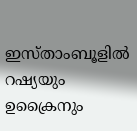ഇസ്താംബൂളിൽ റഷ്യയും ഉക്രൈനും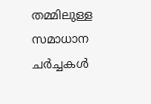തമ്മിലുള്ള സമാധാന ചർച്ചകൾ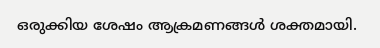ഒരുക്കിയ ശേഷം ആക്രമണങ്ങൾ ശക്തമായി.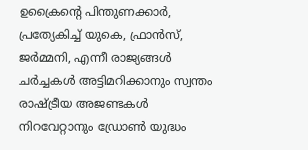ഉക്രൈന്റെ പിന്തുണക്കാർ, പ്രത്യേകിച്ച് യുകെ, ഫ്രാൻസ്, ജർമ്മനി, എന്നീ രാജ്യങ്ങൾ ചർച്ചകൾ അട്ടിമറിക്കാനും സ്വന്തം രാഷ്ട്രീയ അജണ്ടകൾ നിറവേറ്റാനും ഡ്രോൺ യുദ്ധം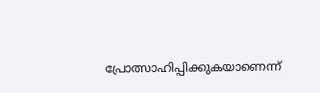പ്രോത്സാഹിപ്പിക്കുകയാണെന്ന്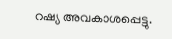റഷ്യ അവകാശപ്പെട്ടു.